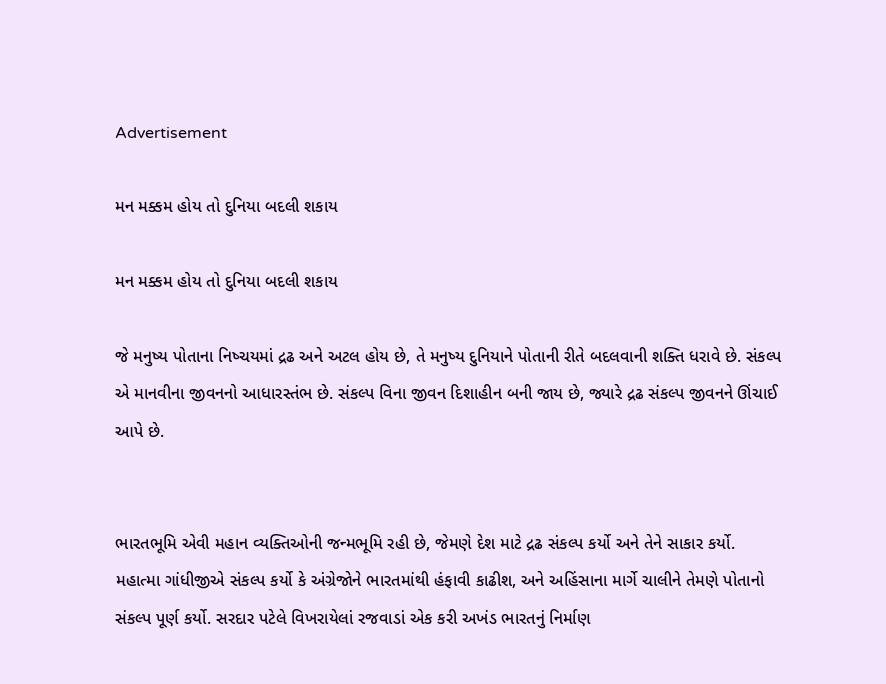Advertisement

મન મક્કમ હોય તો દુનિયા બદલી શકાય

મન મક્કમ હોય તો દુનિયા બદલી શકાય

જે મનુષ્ય પોતાના નિષ્ચયમાં દ્રઢ અને અટલ હોય છે, તે મનુષ્ય દુનિયાને પોતાની રીતે બદલવાની શક્તિ ધરાવે છે. સંકલ્પ એ માનવીના જીવનનો આધારસ્તંભ છે. સંકલ્પ વિના જીવન દિશાહીન બની જાય છે, જ્યારે દ્રઢ સંકલ્પ જીવનને ઊંચાઈ આપે છે.


ભારતભૂમિ એવી મહાન વ્યક્તિઓની જન્મભૂમિ રહી છે, જેમણે દેશ માટે દ્રઢ સંકલ્પ કર્યો અને તેને સાકાર કર્યો. મહાત્મા ગાંધીજીએ સંકલ્પ કર્યો કે અંગ્રેજોને ભારતમાંથી હંફાવી કાઢીશ, અને અહિંસાના માર્ગે ચાલીને તેમણે પોતાનો સંકલ્પ પૂર્ણ કર્યો. સરદાર પટેલે વિખરાયેલાં રજવાડાં એક કરી અખંડ ભારતનું નિર્માણ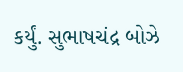કર્યું. સુભાષચંદ્ર બોઝે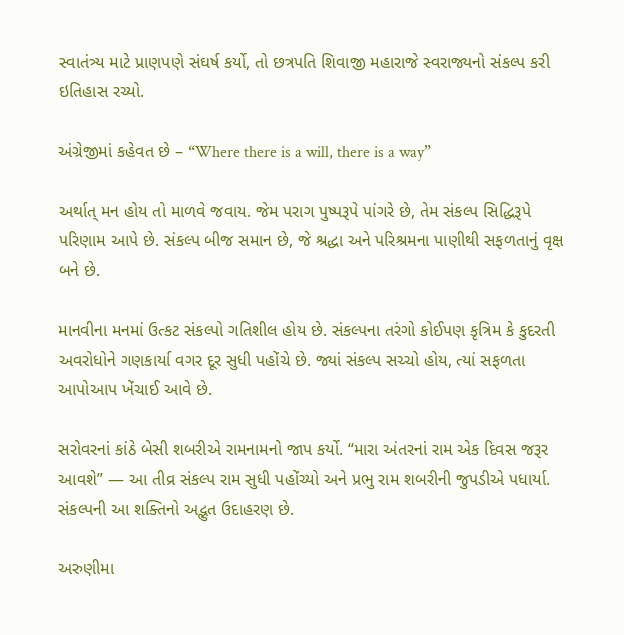સ્વાતંત્ર્ય માટે પ્રાણપણે સંઘર્ષ કર્યો, તો છત્રપતિ શિવાજી મહારાજે સ્વરાજ્યનો સંકલ્પ કરી ઇતિહાસ રચ્યો.

અંગ્રેજીમાં કહેવત છે – “Where there is a will, there is a way”

અર્થાત્ મન હોય તો માળવે જવાય. જેમ પરાગ પુષ્પરૂપે પાંગરે છે, તેમ સંકલ્પ સિદ્ધિરૂપે પરિણામ આપે છે. સંકલ્પ બીજ સમાન છે, જે શ્રદ્ધા અને પરિશ્રમના પાણીથી સફળતાનું વૃક્ષ બને છે.

માનવીના મનમાં ઉત્કટ સંકલ્પો ગતિશીલ હોય છે. સંકલ્પના તરંગો કોઈપણ કૃત્રિમ કે કુદરતી અવરોધોને ગણકાર્યા વગર દૂર સુધી પહોંચે છે. જ્યાં સંકલ્પ સચ્ચો હોય, ત્યાં સફળતા આપોઆપ ખેંચાઈ આવે છે.

સરોવરનાં કાંઠે બેસી શબરીએ રામનામનો જાપ કર્યો. “મારા અંતરનાં રામ એક દિવસ જરૂર આવશે” — આ તીવ્ર સંકલ્પ રામ સુધી પહોંચ્યો અને પ્રભુ રામ શબરીની જુપડીએ પધાર્યા. સંકલ્પની આ શક્તિનો અદ્ભુત ઉદાહરણ છે.

અરુણીમા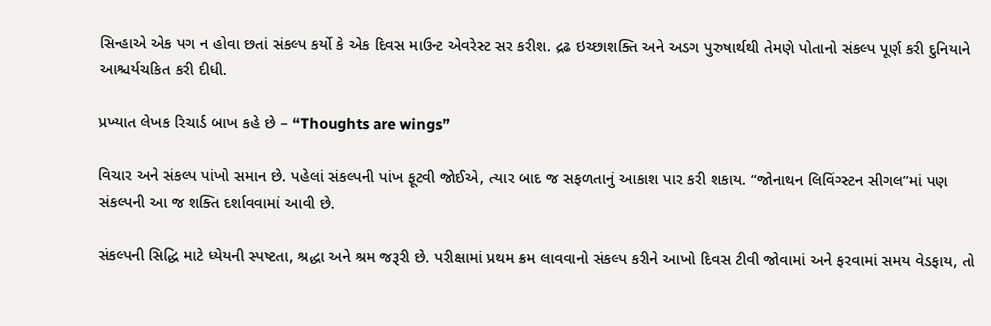સિન્હાએ એક પગ ન હોવા છતાં સંકલ્પ કર્યો કે એક દિવસ માઉન્ટ એવરેસ્ટ સર કરીશ. દ્રઢ ઇચ્છાશક્તિ અને અડગ પુરુષાર્થથી તેમણે પોતાનો સંકલ્પ પૂર્ણ કરી દુનિયાને આશ્ચર્યચકિત કરી દીધી.

પ્રખ્યાત લેખક રિચાર્ડ બાખ કહે છે – “Thoughts are wings”

વિચાર અને સંકલ્પ પાંખો સમાન છે. પહેલાં સંકલ્પની પાંખ ફૂટવી જોઈએ, ત્યાર બાદ જ સફળતાનું આકાશ પાર કરી શકાય. “જોનાથન લિવિંગ્સ્ટન સીગલ”માં પણ સંકલ્પની આ જ શક્તિ દર્શાવવામાં આવી છે.

સંકલ્પની સિદ્ધિ માટે ધ્યેયની સ્પષ્ટતા, શ્રદ્ધા અને શ્રમ જરૂરી છે. પરીક્ષામાં પ્રથમ ક્રમ લાવવાનો સંકલ્પ કરીને આખો દિવસ ટીવી જોવામાં અને ફરવામાં સમય વેડફાય, તો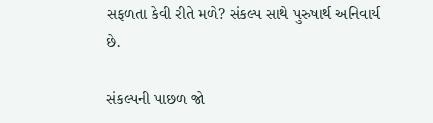સફળતા કેવી રીતે મળે? સંકલ્પ સાથે પુરુષાર્થ અનિવાર્ય છે.

સંકલ્પની પાછળ જો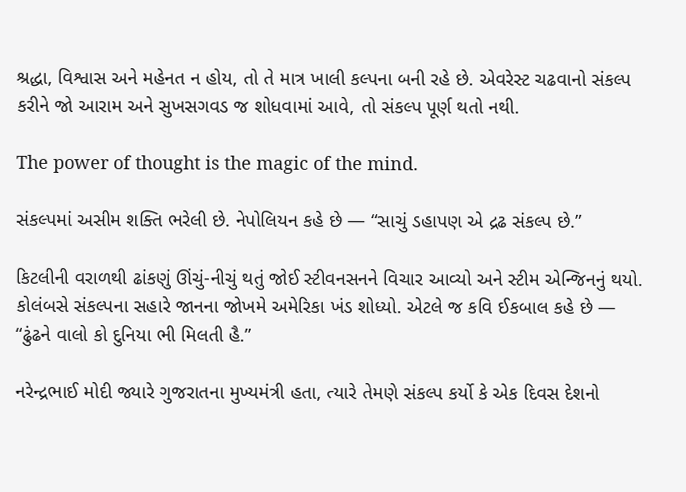શ્રદ્ધા, વિશ્વાસ અને મહેનત ન હોય, તો તે માત્ર ખાલી કલ્પના બની રહે છે. એવરેસ્ટ ચઢવાનો સંકલ્પ કરીને જો આરામ અને સુખસગવડ જ શોધવામાં આવે, તો સંકલ્પ પૂર્ણ થતો નથી.

The power of thought is the magic of the mind.

સંકલ્પમાં અસીમ શક્તિ ભરેલી છે. નેપોલિયન કહે છે — “સાચું ડહાપણ એ દ્રઢ સંકલ્પ છે.”

કિટલીની વરાળથી ઢાંકણું ઊંચું-નીચું થતું જોઈ સ્ટીવનસનને વિચાર આવ્યો અને સ્ટીમ એન્જિનનું થયો. કોલંબસે સંકલ્પના સહારે જાનના જોખમે અમેરિકા ખંડ શોધ્યો. એટલે જ કવિ ઈકબાલ કહે છે —
“ઢુંઢને વાલો કો દુનિયા ભી મિલતી હૈ.”

નરેન્દ્રભાઈ મોદી જ્યારે ગુજરાતના મુખ્યમંત્રી હતા, ત્યારે તેમણે સંકલ્પ કર્યો કે એક દિવસ દેશનો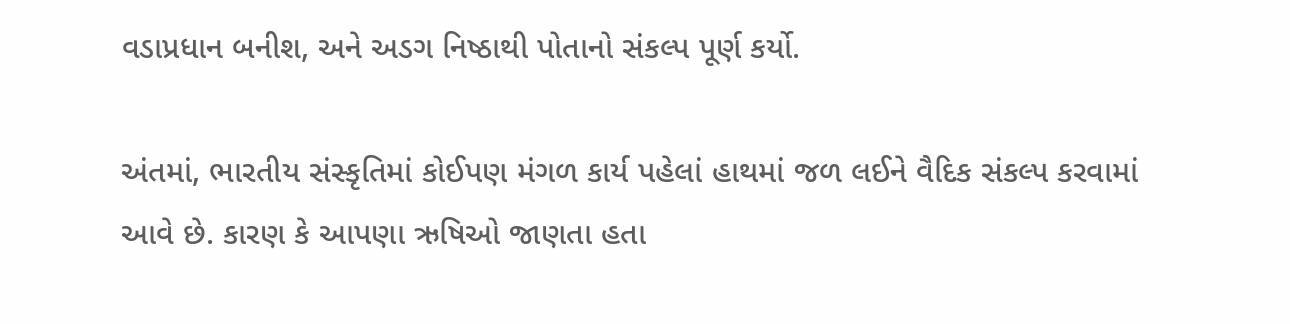વડાપ્રધાન બનીશ, અને અડગ નિષ્ઠાથી પોતાનો સંકલ્પ પૂર્ણ કર્યો.

અંતમાં, ભારતીય સંસ્કૃતિમાં કોઈપણ મંગળ કાર્ય પહેલાં હાથમાં જળ લઈને વૈદિક સંકલ્પ કરવામાં આવે છે. કારણ કે આપણા ઋષિઓ જાણતા હતા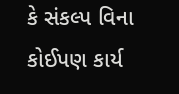કે સંકલ્પ વિના કોઈપણ કાર્ય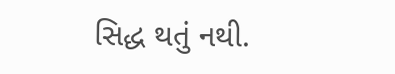સિદ્ધ થતું નથી.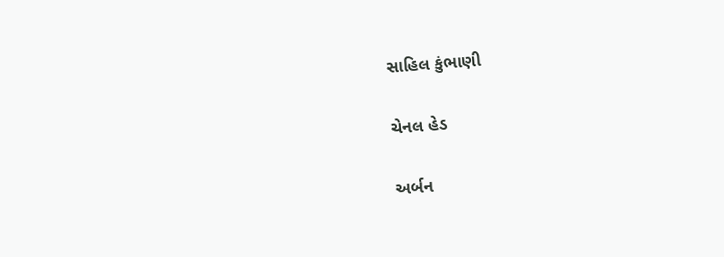સાહિલ કુંભાણી

ચેનલ હેડ

અર્બન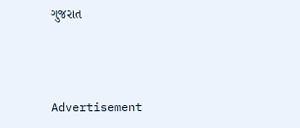ગુજરાત



Advertisement